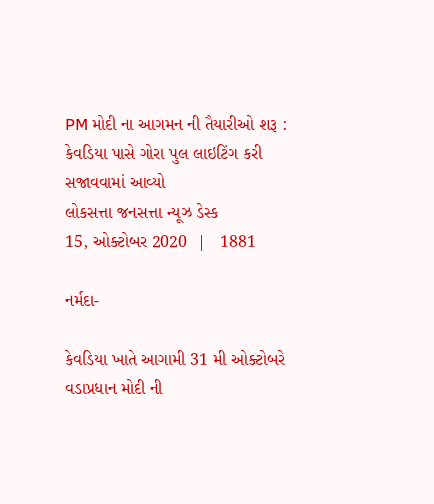PM મોદી ના આગમન ની તૈયારીઓ શરૂ : કેવડિયા પાસે ગોરા પુલ લાઇટિંગ કરી સજાવવામાં આવ્યો
લોકસત્તા જનસત્તા ન્યૂઝ ડેસ્ક
15, ઓક્ટોબર 2020  |   1881

નર્મદા-

કેવડિયા ખાતે આગામી 31 મી ઓક્ટોબરે વડાપ્રધાન મોદી ની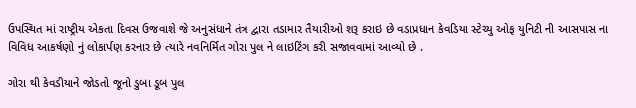ઉપસ્થિત માં રાષ્ટ્રીય એકતા દિવસ ઉજવાશે જે અનુસંધાને તંત્ર દ્વારા તડામાર તૈયારીઓ શરૂ કરાઇ છે વડાપ્રધાન કેવડિયા સ્ટેચ્યુ ઓફ યુનિટી ની આસપાસ ના વિવિધ આકર્ષણો નું લોકાર્પણ કરનાર છે ત્યારે નવનિર્મિત ગોરા પુલ ને લાઇટિંગ કરી સજાવવામાં આવ્યો છે .

ગોરા થી કેવડીયાને જોડતો જૂનો ડુબા ડૂબ પુલ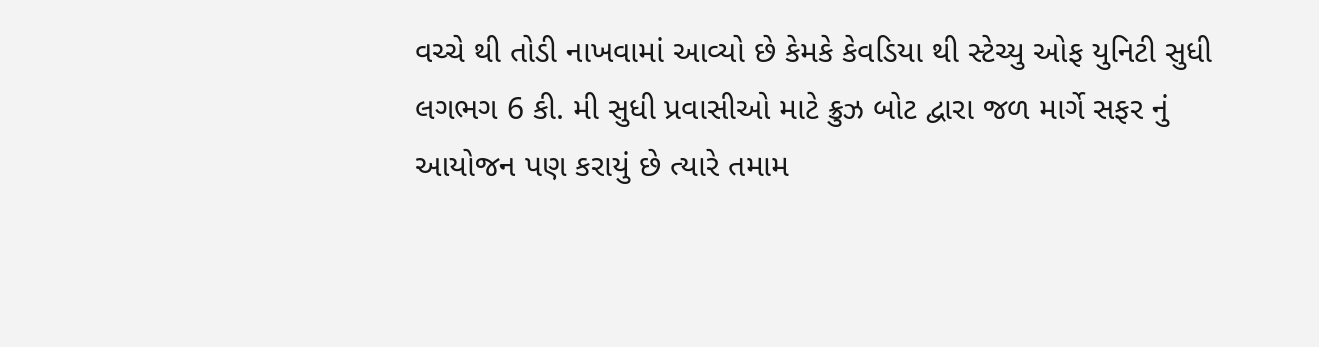વચ્ચે થી તોડી નાખવામાં આવ્યો છે કેમકે કેવડિયા થી સ્ટેચ્યુ ઓફ યુનિટી સુધી લગભગ 6 કી. મી સુધી પ્રવાસીઓ માટે ક્રુઝ બોટ દ્વારા જળ માર્ગે સફર નું આયોજન પણ કરાયું છે ત્યારે તમામ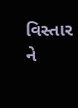વિસ્તાર ને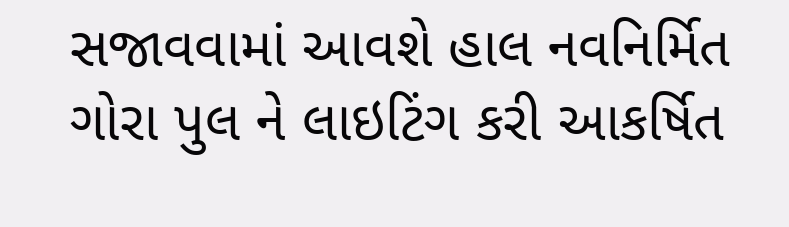સજાવવામાં આવશે હાલ નવનિર્મિત ગોરા પુલ ને લાઇટિંગ કરી આકર્ષિત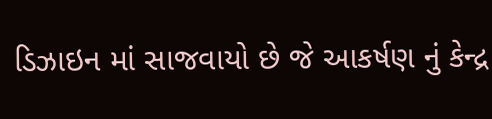ડિઝાઇન માં સાજવાયો છે જે આકર્ષણ નું કેન્દ્ર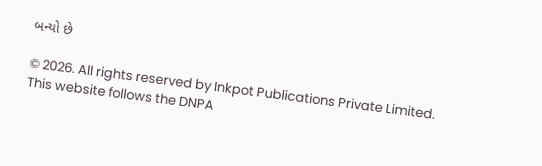બન્યો છે

© 2026. All rights reserved by Inkpot Publications Private Limited.
This website follows the DNPA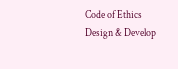Code of Ethics
Design & Develop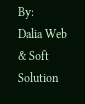By:
Dalia Web & Soft Solution